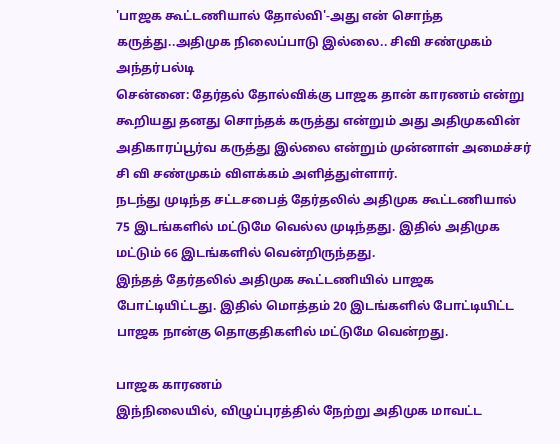'பாஜக கூட்டணியால் தோல்வி'-அது என் சொந்த கருத்து..அதிமுக நிலைப்பாடு இல்லை.. சிவி சண்முகம் அந்தர்பல்டி
சென்னை: தேர்தல் தோல்விக்கு பாஜக தான் காரணம் என்று கூறியது தனது சொந்தக் கருத்து என்றும் அது அதிமுகவின் அதிகாரப்பூர்வ கருத்து இல்லை என்றும் முன்னாள் அமைச்சர் சி வி சண்முகம் விளக்கம் அளித்துள்ளார்.
நடந்து முடிந்த சட்டசபைத் தேர்தலில் அதிமுக கூட்டணியால் 75 இடங்களில் மட்டுமே வெல்ல முடிந்தது. இதில் அதிமுக மட்டும் 66 இடங்களில் வென்றிருந்தது.
இந்தத் தேர்தலில் அதிமுக கூட்டணியில் பாஜக போட்டியிட்டது. இதில் மொத்தம் 20 இடங்களில் போட்டியிட்ட பாஜக நான்கு தொகுதிகளில் மட்டுமே வென்றது.

பாஜக காரணம்
இந்நிலையில், விழுப்புரத்தில் நேற்று அதிமுக மாவட்ட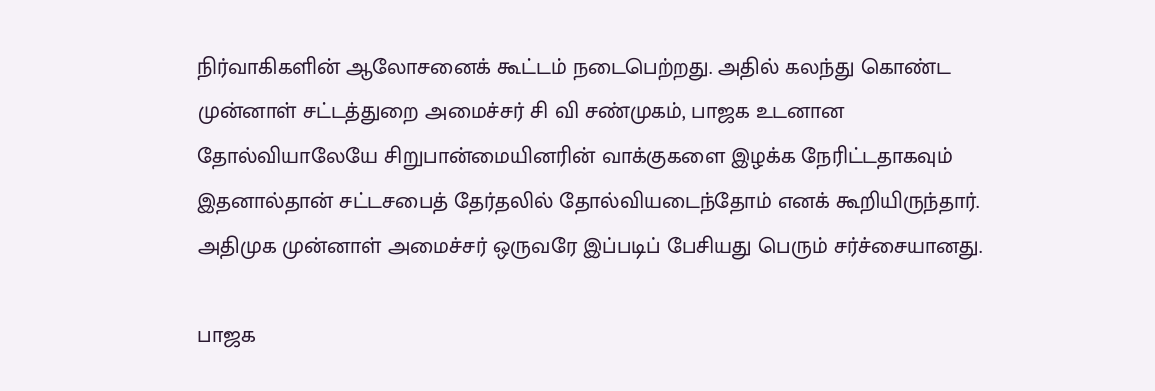நிர்வாகிகளின் ஆலோசனைக் கூட்டம் நடைபெற்றது. அதில் கலந்து கொண்ட முன்னாள் சட்டத்துறை அமைச்சர் சி வி சண்முகம், பாஜக உடனான தோல்வியாலேயே சிறுபான்மையினரின் வாக்குகளை இழக்க நேரிட்டதாகவும் இதனால்தான் சட்டசபைத் தேர்தலில் தோல்வியடைந்தோம் எனக் கூறியிருந்தார். அதிமுக முன்னாள் அமைச்சர் ஒருவரே இப்படிப் பேசியது பெரும் சர்ச்சையானது.

பாஜக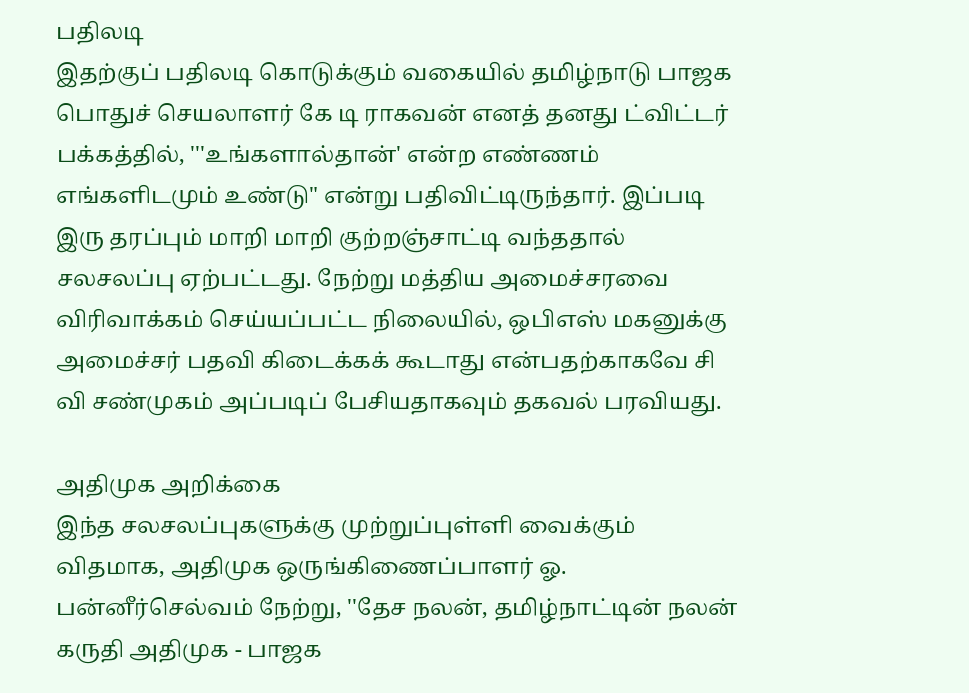பதிலடி
இதற்குப் பதிலடி கொடுக்கும் வகையில் தமிழ்நாடு பாஜக பொதுச் செயலாளர் கே டி ராகவன் எனத் தனது ட்விட்டர் பக்கத்தில், '''உங்களால்தான்' என்ற எண்ணம் எங்களிடமும் உண்டு" என்று பதிவிட்டிருந்தார். இப்படி இரு தரப்பும் மாறி மாறி குற்றஞ்சாட்டி வந்ததால் சலசலப்பு ஏற்பட்டது. நேற்று மத்திய அமைச்சரவை விரிவாக்கம் செய்யப்பட்ட நிலையில், ஒபிஎஸ் மகனுக்கு அமைச்சர் பதவி கிடைக்கக் கூடாது என்பதற்காகவே சி வி சண்முகம் அப்படிப் பேசியதாகவும் தகவல் பரவியது.

அதிமுக அறிக்கை
இந்த சலசலப்புகளுக்கு முற்றுப்புள்ளி வைக்கும் விதமாக, அதிமுக ஒருங்கிணைப்பாளர் ஓ. பன்னீர்செல்வம் நேற்று, ''தேச நலன், தமிழ்நாட்டின் நலன் கருதி அதிமுக - பாஜக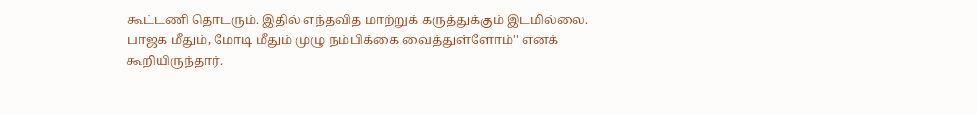கூட்டணி தொடரும். இதில் எந்தவித மாற்றுக் கருத்துக்கும் இடமில்லை. பாஜக மீதும், மோடி மீதும் முழு நம்பிக்கை வைத்துள்ளோம்'' எனக் கூறியிருந்தார்.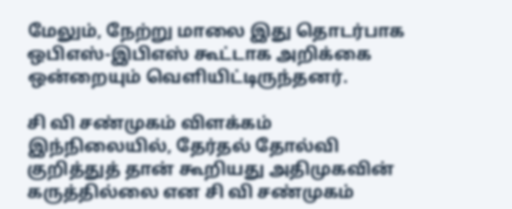மேலும், நேற்று மாலை இது தொடர்பாக ஒபிஎஸ்-இபிஎஸ் கூட்டாக அறிக்கை ஒன்றையும் வெளியிட்டிருந்தனர்.

சி வி சண்முகம் விளக்கம்
இந்நிலையில், தேர்தல் தோல்வி குறித்துத் தான் கூறியது அதிமுகவின் கருத்தில்லை என சி வி சண்முகம்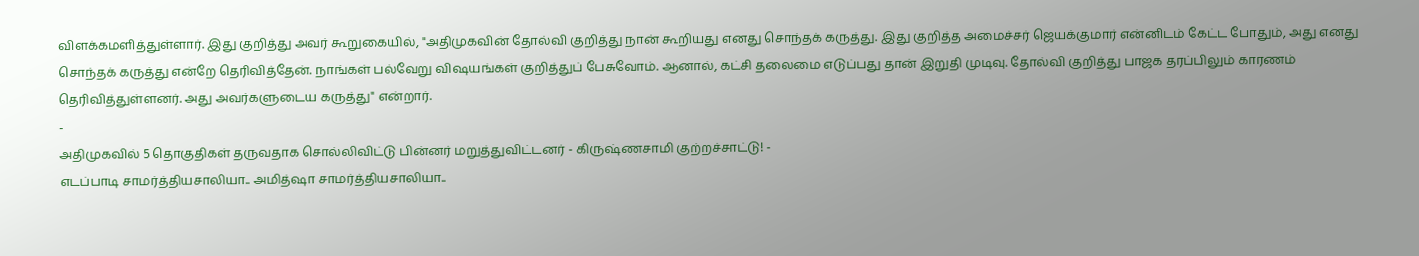விளக்கமளித்துள்ளார். இது குறித்து அவர் கூறுகையில், "அதிமுகவின் தோல்வி குறித்து நான் கூறியது எனது சொந்தக் கருத்து. இது குறித்த அமைச்சர் ஜெயக்குமார் என்னிடம் கேட்ட போதும், அது எனது சொந்தக் கருத்து என்றே தெரிவித்தேன். நாங்கள் பல்வேறு விஷயங்கள் குறித்துப் பேசுவோம். ஆனால், கட்சி தலைமை எடுப்பது தான் இறுதி முடிவு. தோல்வி குறித்து பாஜக தரப்பிலும் காரணம் தெரிவித்துள்ளனர். அது அவர்களுடைய கருத்து" என்றார்.
-
அதிமுகவில் 5 தொகுதிகள் தருவதாக சொல்லிவிட்டு பின்னர் மறுத்துவிட்டனர் - கிருஷ்ணசாமி குற்றச்சாட்டு! -
எடப்பாடி சாமர்த்தியசாலியா.. அமித்ஷா சாமர்த்தியசாலியா..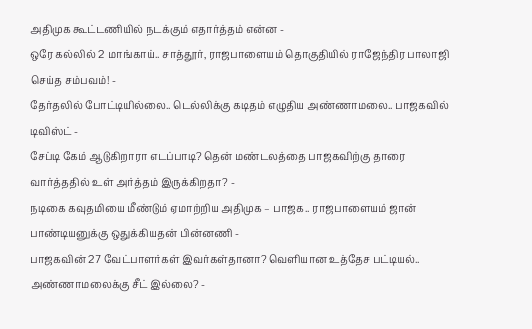அதிமுக கூட்டணியில் நடக்கும் எதார்த்தம் என்ன -
ஒரே கல்லில் 2 மாங்காய்.. சாத்தூர், ராஜபாளையம் தொகுதியில் ராஜேந்திர பாலாஜி செய்த சம்பவம்! -
தேர்தலில் போட்டியில்லை.. டெல்லிக்கு கடிதம் எழுதிய அண்ணாமலை.. பாஜகவில் டிவிஸ்ட் -
சேப்டி கேம் ஆடுகிறாரா எடப்பாடி? தென் மண்டலத்தை பாஜகவிற்கு தாரை வார்த்ததில் உள் அர்த்தம் இருக்கிறதா? -
நடிகை கவுதமியை மீண்டும் ஏமாற்றிய அதிமுக – பாஜக.. ராஜபாளையம் ஜான் பாண்டியனுக்கு ஒதுக்கியதன் பின்னணி -
பாஜகவின் 27 வேட்பாளர்கள் இவர்கள்தானா? வெளியான உத்தேச பட்டியல்.. அண்ணாமலைக்கு சீட் இல்லை? -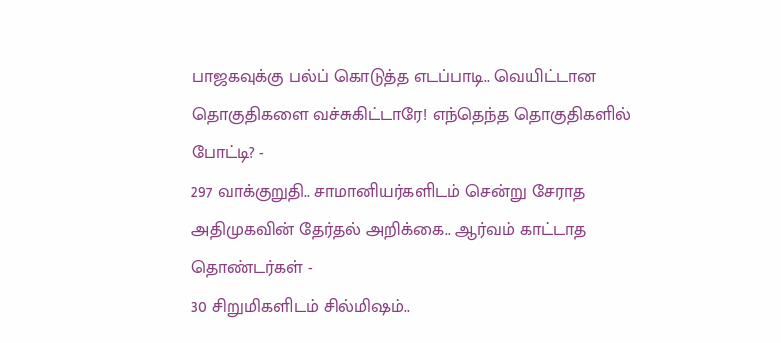பாஜகவுக்கு பல்ப் கொடுத்த எடப்பாடி.. வெயிட்டான தொகுதிகளை வச்சுகிட்டாரே! எந்தெந்த தொகுதிகளில் போட்டி? -
297 வாக்குறுதி.. சாமானியர்களிடம் சென்று சேராத அதிமுகவின் தேர்தல் அறிக்கை.. ஆர்வம் காட்டாத தொண்டர்கள் -
30 சிறுமிகளிடம் சில்மிஷம்..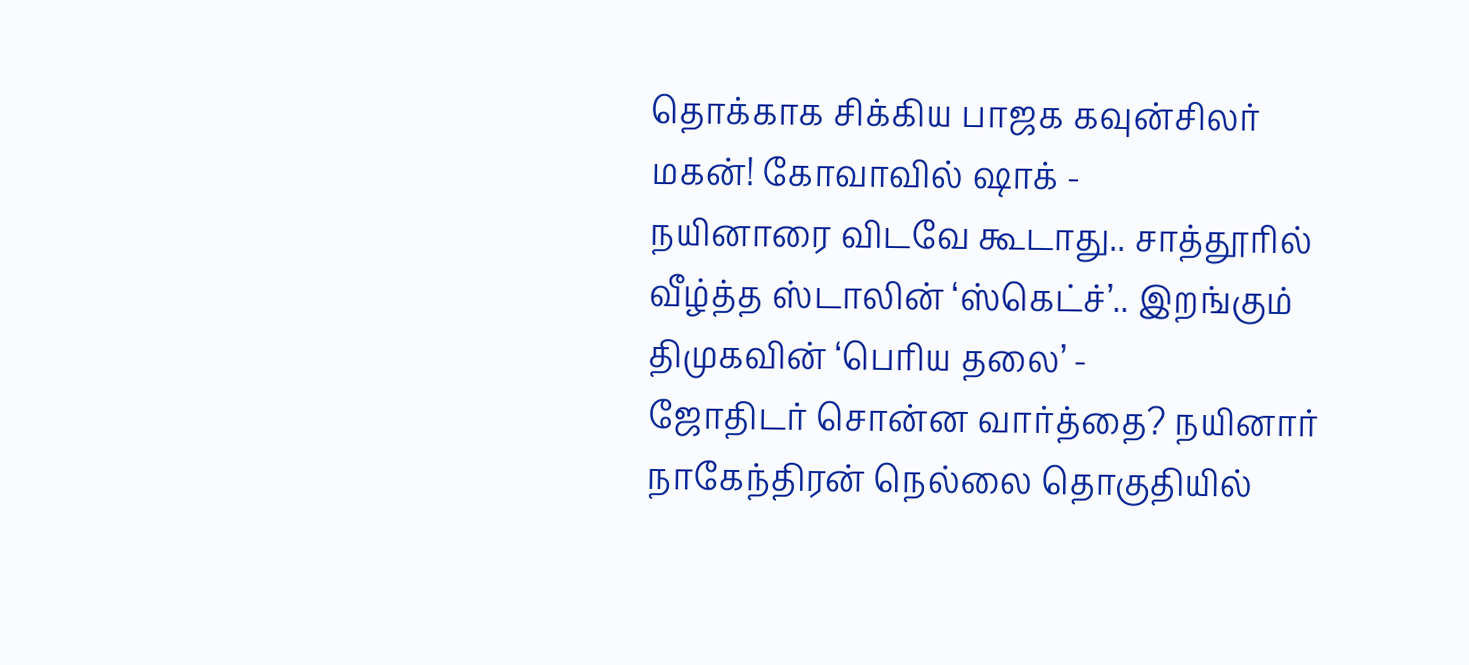தொக்காக சிக்கிய பாஜக கவுன்சிலர் மகன்! கோவாவில் ஷாக் -
நயினாரை விடவே கூடாது.. சாத்தூரில் வீழ்த்த ஸ்டாலின் ‘ஸ்கெட்ச்’.. இறங்கும் திமுகவின் ‘பெரிய தலை’ -
ஜோதிடர் சொன்ன வார்த்தை? நயினார் நாகேந்திரன் நெல்லை தொகுதியில்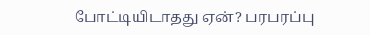போட்டியிடாதது ஏன்? பரபரப்பு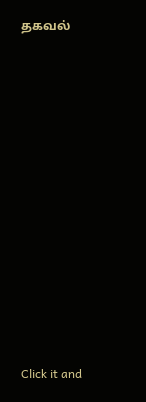தகவல்












Click it and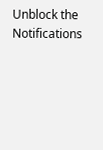Unblock the Notifications